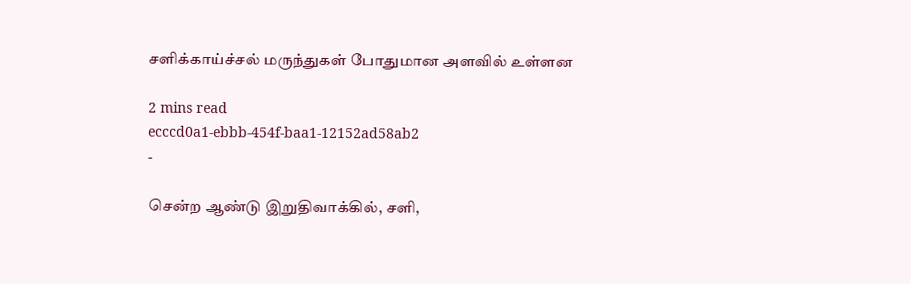சளிக்காய்ச்சல் மருந்துகள் போதுமான அளவில் உள்ளன

2 mins read
ecccd0a1-ebbb-454f-baa1-12152ad58ab2
-

சென்ற ஆண்டு இறுதிவாக்கில், சளி,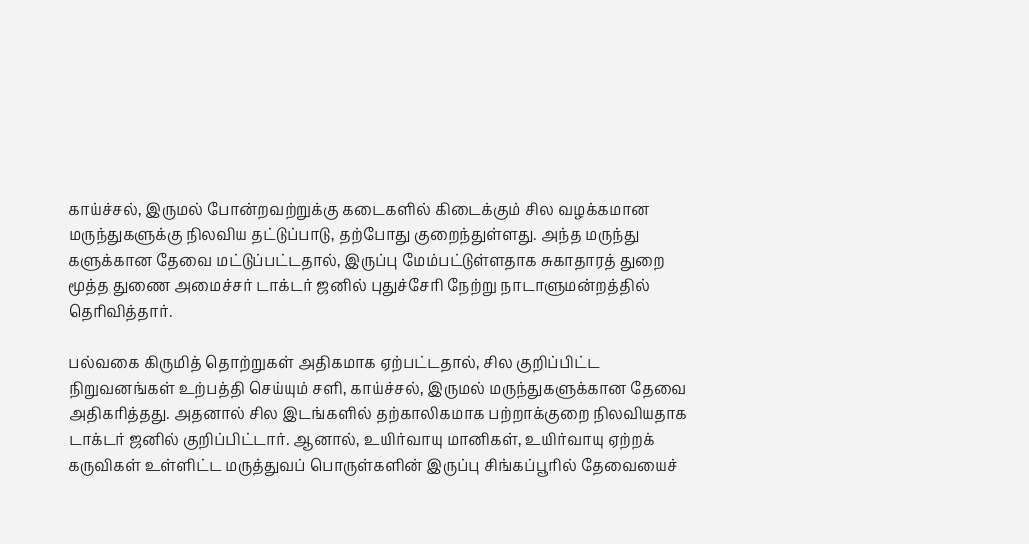காய்ச்சல், இருமல் போன்றவற்றுக்கு கடைகளில் கிடைக்கும் சில வழக்கமான மருந்துகளுக்கு நிலவிய தட்டுப்பாடு, தற்போது குறைந்துள்ளது. அந்த மருந்து களுக்கான தேவை மட்டுப்பட்டதால், இருப்பு மேம்பட்டுள்ளதாக சுகாதாரத் துறை மூத்த துணை அமைச்சர் டாக்டர் ஜனில் புதுச்சேரி நேற்று நாடாளுமன்றத்தில் தெரிவித்தார்.

பல்வகை கிருமித் தொற்றுகள் அதிகமாக ஏற்பட்டதால், சில குறிப்பிட்ட நிறுவனங்கள் உற்பத்தி செய்யும் சளி, காய்ச்சல், இருமல் மருந்துகளுக்கான தேவை அதிகரித்தது. அதனால் சில இடங்களில் தற்காலிகமாக பற்றாக்குறை நிலவியதாக டாக்டர் ஜனில் குறிப்பிட்டார். ஆனால், உயிர்வாயு மானிகள், உயிர்வாயு ஏற்றக் கருவிகள் உள்ளிட்ட மருத்துவப் பொருள்களின் இருப்பு சிங்கப்பூரில் தேவையைச்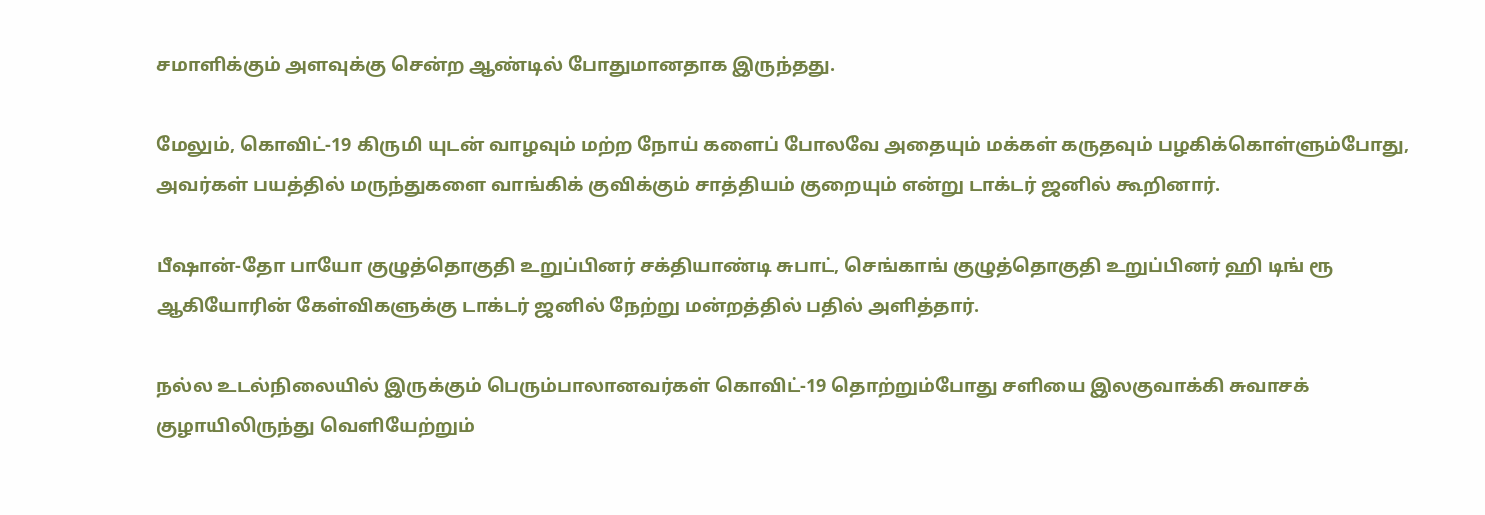சமாளிக்கும் அளவுக்கு சென்ற ஆண்டில் போதுமானதாக இருந்தது.

மேலும், கொவிட்-19 கிருமி யுடன் வாழவும் மற்ற நோய் களைப் போலவே அதையும் மக்கள் கருதவும் பழகிக்கொள்ளும்போது, அவர்கள் பயத்தில் மருந்துகளை வாங்கிக் குவிக்கும் சாத்தியம் குறையும் என்று டாக்டர் ஜனில் கூறினார்.

பீஷான்-தோ பாயோ குழுத்தொகுதி உறுப்பினர் சக்தியாண்டி சுபாட், செங்காங் குழுத்தொகுதி உறுப்பினர் ஹி டிங் ரூ ஆகியோரின் கேள்விகளுக்கு டாக்டர் ஜனில் நேற்று மன்றத்தில் பதில் அளித்தார்.

நல்ல உடல்நிலையில் இருக்கும் பெரும்பாலானவர்கள் கொவிட்-19 தொற்றும்போது சளியை இலகுவாக்கி சுவாசக் குழாயிலிருந்து வெளியேற்றும்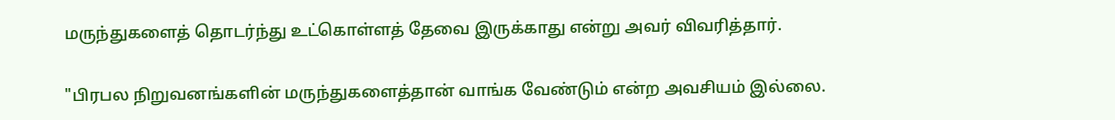மருந்துகளைத் தொடர்ந்து உட்கொள்ளத் தேவை இருக்காது என்று அவர் விவரித்தார்.

"பிரபல நிறுவனங்களின் மருந்துகளைத்தான் வாங்க வேண்டும் என்ற அவசியம் இல்லை.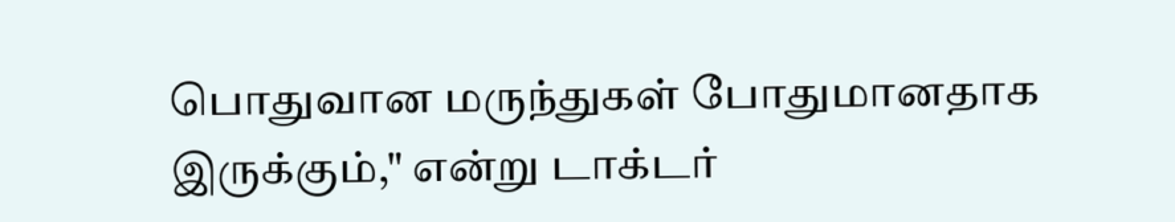பொதுவான மருந்துகள் போதுமானதாக இருக்கும்," என்று டாக்டர்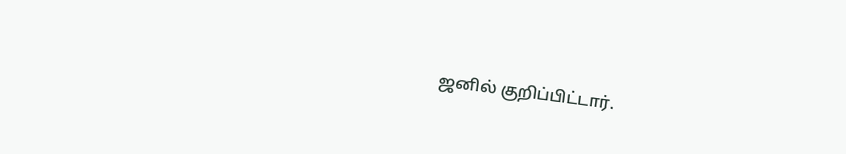ஜனில் குறிப்பிட்டார்.